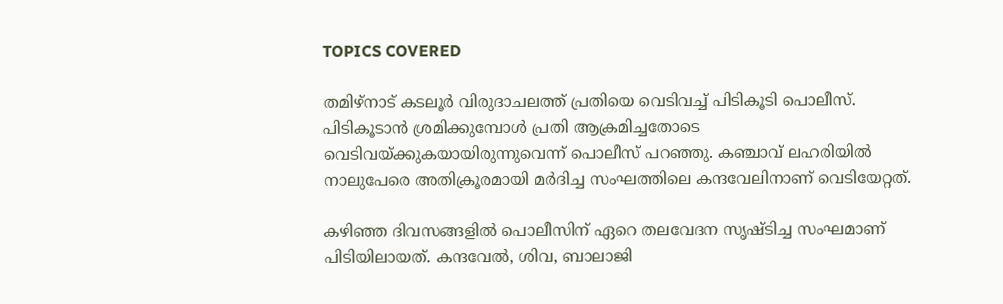TOPICS COVERED

തമിഴ്നാട് കടലൂര്‍ വിരുദാചലത്ത് പ്രതിയെ വെടിവച്ച് പിടികൂടി പൊലീസ്.  പിടികൂടാന്‍ ശ്രമിക്കുമ്പോള്‍ പ്രതി ആക്രമിച്ചതോടെ വെടിവയ്ക്കുകയായിരുന്നുവെന്ന് പൊലീസ് പറഞ്ഞു. കഞ്ചാവ് ലഹരിയില്‍ നാലുപേരെ അതിക്രൂരമായി മര്‍ദിച്ച സംഘത്തിലെ കന്ദവേലിനാണ് വെടിയേറ്റത്.

കഴിഞ്ഞ ദിവസങ്ങളില്‍ പൊലീസിന് ഏറെ തലവേദന സൃഷ്ടിച്ച സംഘമാണ് പിടിയിലായത്. കന്ദവേല്‍, ശിവ, ബാലാജി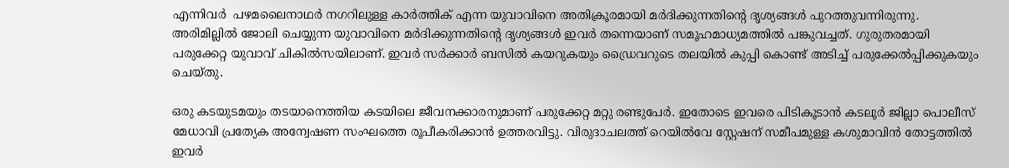എന്നിവര്‍  പഴമലൈനാഥര്‍ നഗറിലുള്ള കാര്‍ത്തിക് എന്ന യുവാവിനെ അതിക്രൂരമായി മര്‍ദിക്കുന്നതിന്‍റെ ദൃശ്യങ്ങള്‍ പുറത്തുവന്നിരുന്നു. അരിമില്ലില്‍ ജോലി ചെയ്യുന്ന യുവാവിനെ മര്‍ദിക്കുന്നതിന്‍റെ ദൃശ്യങ്ങള്‍ ഇവര്‍ തന്നെയാണ് സമൂഹമാധ്യമത്തില്‍ പങ്കുവച്ചത്. ഗുരുതരമായി പരുക്കേറ്റ യുവാവ് ചികില്‍സയിലാണ്. ഇവര്‍ സര്‍ക്കാര്‍ ബസില്‍ കയറുകയും ഡ്രൈവറുടെ തലയില്‍ കുപ്പി കൊണ്ട് അടിച്ച് പരുക്കേല്‍പ്പിക്കുകയും ചെയ്തു.

ഒരു കടയുടമയും തടയാനെത്തിയ കടയിലെ ജീവനക്കാരനുമാണ് പരുക്കേറ്റ മറ്റു രണ്ടുപേര്‍. ഇതോടെ ഇവരെ പിടികൂടാന്‍ കടലൂര്‍ ജില്ലാ പൊലീസ് മേധാവി പ്രത്യേക അന്വേഷണ സംഘത്തെ രൂപീകരിക്കാന്‍ ഉത്തരവിട്ടു. വിരുദാചലത്ത് റെയില്‍വേ സ്റ്റേഷന് സമീപമുള്ള കശുമാവിന്‍ തോട്ടത്തില്‍ ഇവര്‍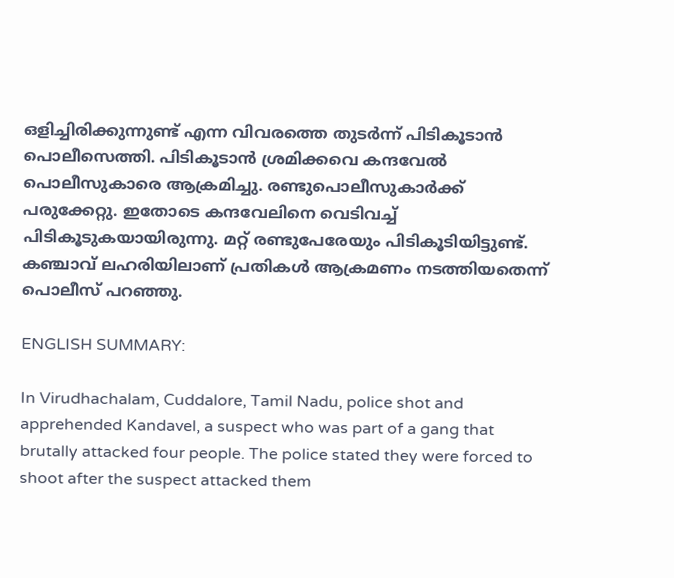ഒളിച്ചിരിക്കുന്നുണ്ട് എന്ന വിവരത്തെ തുടര്‍ന്ന് പിടികൂടാന്‍ പൊലീസെത്തി. പിടികൂടാന്‍ ശ്രമിക്കവെ കന്ദവേല്‍  പൊലീസുകാരെ ആക്രമിച്ചു. രണ്ടുപൊലീസുകാര്‍ക്ക് പരുക്കേറ്റു. ഇതോടെ കന്ദവേലിനെ വെടിവച്ച് പിടികൂടുകയായിരുന്നു. മറ്റ് രണ്ടുപേരേയും പിടികൂടിയിട്ടുണ്ട്. കഞ്ചാവ് ലഹരിയിലാണ് പ്രതികള്‍ ആക്രമണം നടത്തിയതെന്ന് പൊലീസ് പറഞ്ഞു.

ENGLISH SUMMARY:

In Virudhachalam, Cuddalore, Tamil Nadu, police shot and apprehended Kandavel, a suspect who was part of a gang that brutally attacked four people. The police stated they were forced to shoot after the suspect attacked them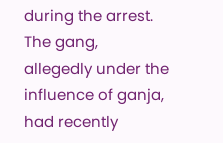during the arrest. The gang, allegedly under the influence of ganja, had recently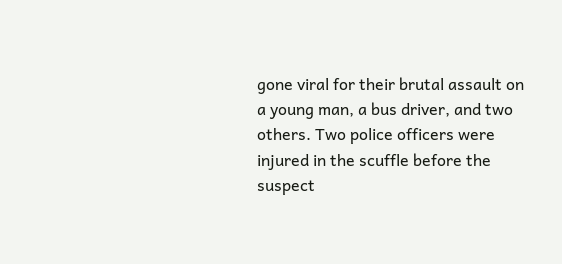gone viral for their brutal assault on a young man, a bus driver, and two others. Two police officers were injured in the scuffle before the suspect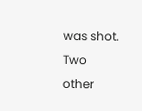was shot. Two other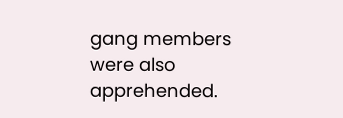gang members were also apprehended.